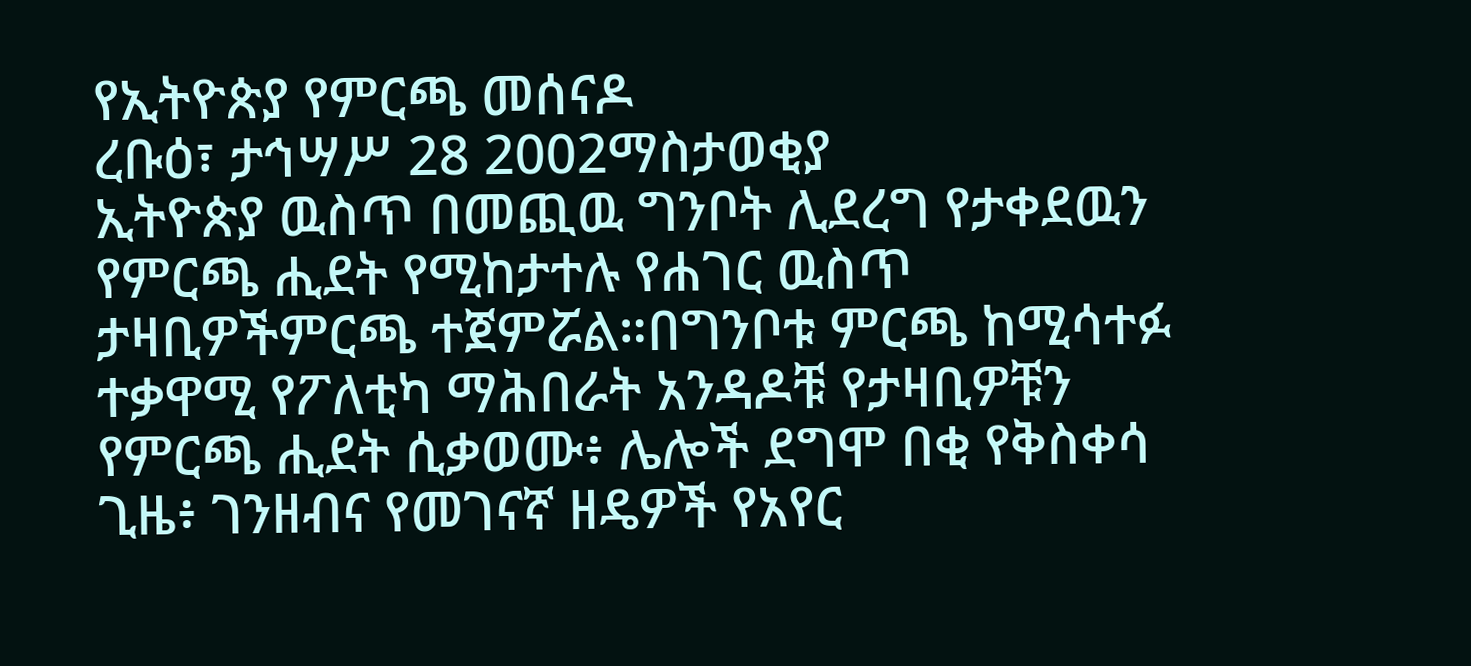የኢትዮጵያ የምርጫ መሰናዶ
ረቡዕ፣ ታኅሣሥ 28 2002ማስታወቂያ
ኢትዮጵያ ዉስጥ በመጪዉ ግንቦት ሊደረግ የታቀደዉን የምርጫ ሒደት የሚከታተሉ የሐገር ዉስጥ ታዛቢዎችምርጫ ተጀምሯል።በግንቦቱ ምርጫ ከሚሳተፉ ተቃዋሚ የፖለቲካ ማሕበራት አንዳዶቹ የታዛቢዎቹን የምርጫ ሒደት ሲቃወሙ፥ ሌሎች ደግሞ በቂ የቅስቀሳ ጊዜ፥ ገንዘብና የመገናኛ ዘዴዎች የአየር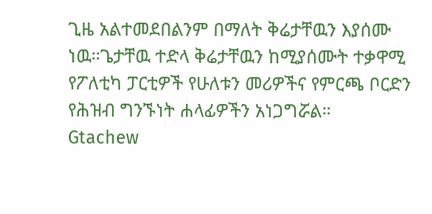ጊዜ አልተመደበልንም በማለት ቅሬታቸዉን እያሰሙ ነዉ።ጌታቸዉ ተድላ ቅሬታቸዉን ከሚያሰሙት ተቃዋሚ የፖለቲካ ፓርቲዎች የሁለቱን መሪዎችና የምርጫ ቦርድን የሕዝብ ግንኙነት ሐላፊዎችን አነጋግሯል።
Gtachew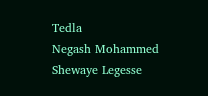Tedla
Negash Mohammed
Shewaye Legesse